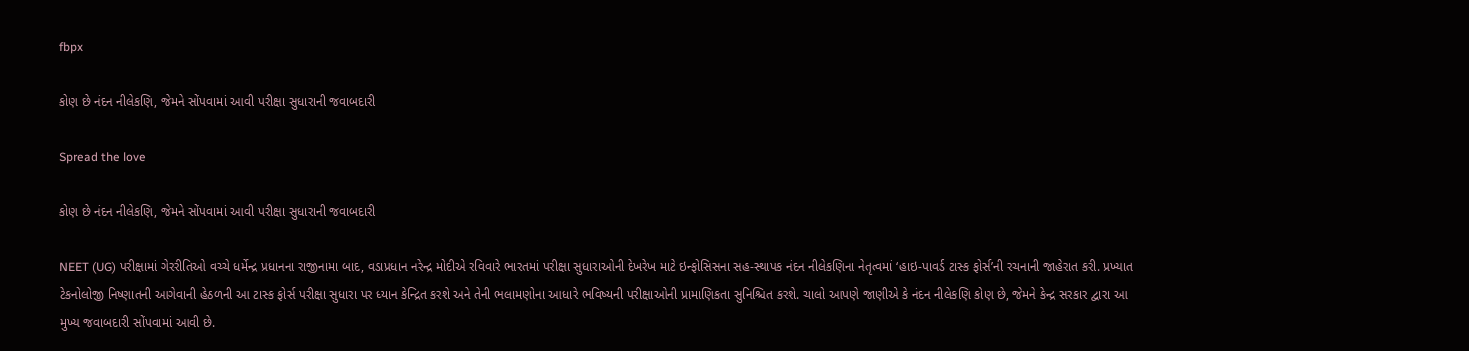fbpx

કોણ છે નંદન નીલેકણિ, જેમને સોંપવામાં આવી પરીક્ષા સુધારાની જવાબદારી

Spread the love

કોણ છે નંદન નીલેકણિ, જેમને સોંપવામાં આવી પરીક્ષા સુધારાની જવાબદારી

NEET (UG) પરીક્ષામાં ગેરરીતિઓ વચ્ચે ધર્મેન્દ્ર પ્રધાનના રાજીનામા બાદ, વડાપ્રધાન નરેન્દ્ર મોદીએ રવિવારે ભારતમાં પરીક્ષા સુધારાઓની દેખરેખ માટે ઇન્ફોસિસના સહ-સ્થાપક નંદન નીલેકણિના નેતૃત્વમાં ‘હાઇ-પાવર્ડ ટાસ્ક ફોર્સ’ની રચનાની જાહેરાત કરી. પ્રખ્યાત ટેકનોલોજી નિષ્ણાતની આગેવાની હેઠળની આ ટાસ્ક ફોર્સ પરીક્ષા સુધારા પર ધ્યાન કેન્દ્રિત કરશે અને તેની ભલામણોના આધારે ભવિષ્યની પરીક્ષાઓની પ્રામાણિકતા સુનિશ્ચિત કરશે. ચાલો આપણે જાણીએ કે નંદન નીલેકણિ કોણ છે, જેમને કેન્દ્ર સરકાર દ્વારા આ મુખ્ય જવાબદારી સોંપવામાં આવી છે.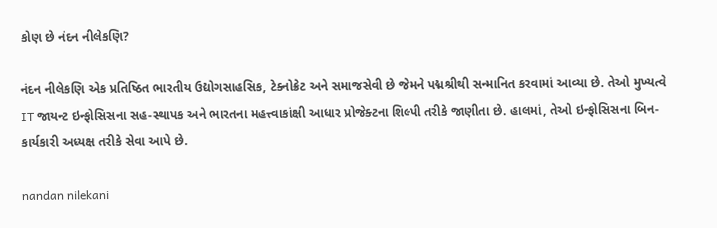કોણ છે નંદન નીલેકણિ?

નંદન નીલેકણિ એક પ્રતિષ્ઠિત ભારતીય ઉદ્યોગસાહસિક, ટેક્નોક્રેટ અને સમાજસેવી છે જેમને પદ્મશ્રીથી સન્માનિત કરવામાં આવ્યા છે. તેઓ મુખ્યત્વે IT જાયન્ટ ઇન્ફોસિસના સહ-સ્થાપક અને ભારતના મહત્ત્વાકાંક્ષી આધાર પ્રોજેક્ટના શિલ્પી તરીકે જાણીતા છે. હાલમાં, તેઓ ઇન્ફોસિસના બિન-કાર્યકારી અધ્યક્ષ તરીકે સેવા આપે છે.

nandan nilekani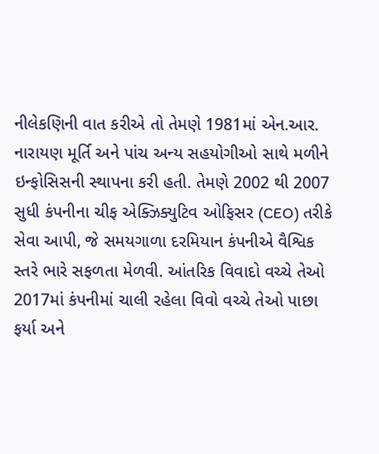નીલેકણિની વાત કરીએ તો તેમણે 1981માં એન.આર. નારાયણ મૂર્તિ અને પાંચ અન્ય સહયોગીઓ સાથે મળીને ઇન્ફોસિસની સ્થાપના કરી હતી. તેમણે 2002 થી 2007 સુધી કંપનીના ચીફ એક્ઝિક્યુટિવ ઓફિસર (CEO) તરીકે સેવા આપી, જે સમયગાળા દરમિયાન કંપનીએ વૈશ્વિક સ્તરે ભારે સફળતા મેળવી. આંતરિક વિવાદો વચ્ચે તેઓ 2017માં કંપનીમાં ચાલી રહેલા વિવો વચ્ચે તેઓ પાછા ફર્યા અને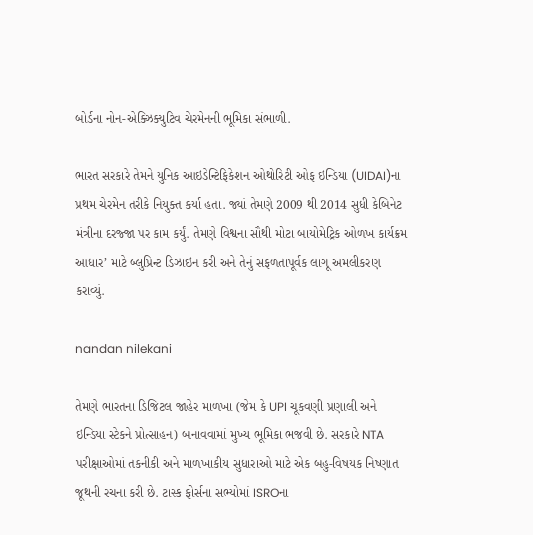બોર્ડના નોન-એક્ઝિક્યુટિવ ચેરમેનની ભૂમિકા સંભાળી.

ભારત સરકારે તેમને યુનિક આઇડેન્ટિફિકેશન ઓથોરિટી ઓફ ઇન્ડિયા (UIDAI)ના પ્રથમ ચેરમેન તરીકે નિયુક્ત કર્યા હતા. જ્યાં તેમણે 2009 થી 2014 સુધી કેબિનેટ મંત્રીના દરજ્જા પર કામ કર્યું. તેમણે વિશ્વના સૌથી મોટા બાયોમેટ્રિક ઓળખ કાર્યક્રમ આધાર’ માટે બ્લુપ્રિન્ટ ડિઝાઇન કરી અને તેનું સફળતાપૂર્વક લાગૂ અમલીકરણ કરાવ્યું.

nandan nilekani

તેમણે ભારતના ડિજિટલ જાહેર માળખા (જેમ કે UPI ચૂકવણી પ્રણાલી અને ઇન્ડિયા સ્ટેકને પ્રોત્સાહન) બનાવવામાં મુખ્ય ભૂમિકા ભજવી છે. સરકારે NTA પરીક્ષાઓમાં તકનીકી અને માળખાકીય સુધારાઓ માટે એક બહુ-વિષયક નિષ્ણાત જૂથની રચના કરી છે. ટાસ્ક ફોર્સના સભ્યોમાં ISROના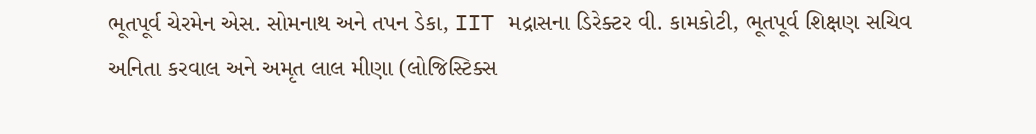ભૂતપૂર્વ ચેરમેન એસ. સોમનાથ અને તપન ડેકા, IIT મદ્રાસના ડિરેક્ટર વી. કામકોટી, ભૂતપૂર્વ શિક્ષણ સચિવ અનિતા કરવાલ અને અમૃત લાલ મીણા (લોજિસ્ટિક્સ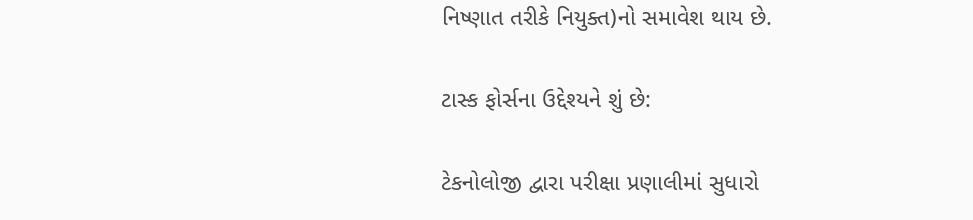નિષ્ણાત તરીકે નિયુક્ત)નો સમાવેશ થાય છે.

ટાસ્ક ફોર્સના ઉદ્દેશ્યને શું છે:

ટેકનોલોજી દ્વારા પરીક્ષા પ્રણાલીમાં સુધારો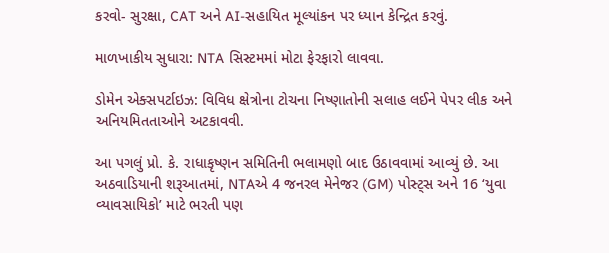કરવો- સુરક્ષા, CAT અને AI-સહાયિત મૂલ્યાંકન પર ધ્યાન કેન્દ્રિત કરવું.

માળખાકીય સુધારા: NTA સિસ્ટમમાં મોટા ફેરફારો લાવવા.

ડોમેન એક્સપર્ટાઇઝ: વિવિધ ક્ષેત્રોના ટોચના નિષ્ણાતોની સલાહ લઈને પેપર લીક અને અનિયમિતતાઓને અટકાવવી.

આ પગલું પ્રો. કે. રાધાકૃષ્ણન સમિતિની ભલામણો બાદ ઉઠાવવામાં આવ્યું છે. આ અઠવાડિયાની શરૂઆતમાં, NTAએ 4 જનરલ મેનેજર (GM) પોસ્ટ્સ અને 16 ‘યુવા વ્યાવસાયિકો’ માટે ભરતી પણ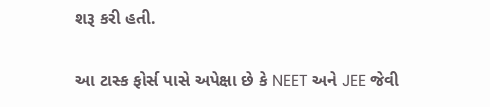શરૂ કરી હતી.

આ ટાસ્ક ફોર્સ પાસે અપેક્ષા છે કે NEET અને JEE જેવી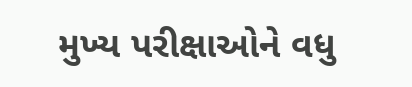મુખ્ય પરીક્ષાઓને વધુ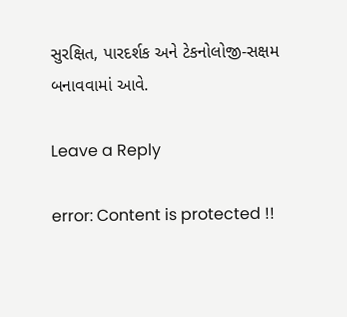સુરક્ષિત, પારદર્શક અને ટેકનોલોજી-સક્ષમ બનાવવામાં આવે.

Leave a Reply

error: Content is protected !!